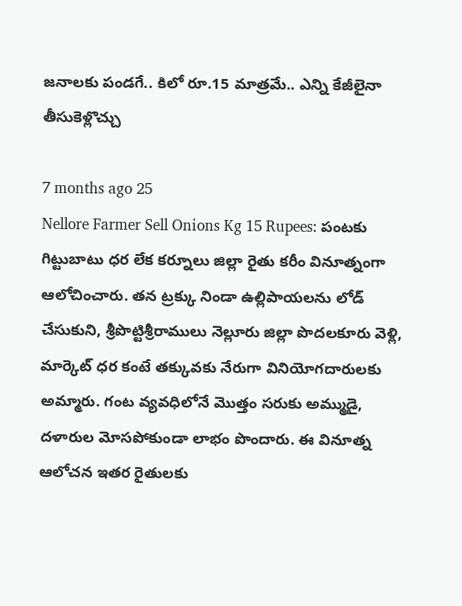జనాలకు పండగే.. కిలో రూ.15 మాత్రమే.. ఎన్ని కేజీలైనా తీసుకెళ్లొచ్చు

7 months ago 25
Nellore Farmer Sell Onions Kg 15 Rupees: పంటకు గిట్టుబాటు ధర లేక కర్నూలు జిల్లా రైతు కరీం వినూత్నంగా ఆలోచించారు. తన ట్రక్కు నిండా ఉల్లిపాయలను లోడ్ చేసుకుని, శ్రీపొట్టిశ్రీరాములు నెల్లూరు జిల్లా పొదలకూరు వెళ్లి, మార్కెట్ ధర కంటే తక్కువకు నేరుగా వినియోగదారులకు అమ్మారు. గంట వ్యవధిలోనే మొత్తం సరుకు అమ్ముడై, దళారుల మోసపోకుండా లాభం పొందారు. ఈ వినూత్న ఆలోచన ఇతర రైతులకు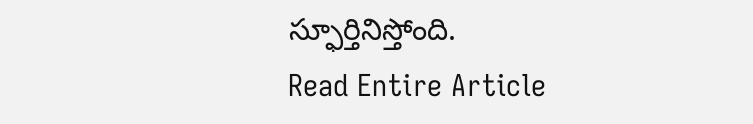స్ఫూర్తినిస్తోంది.
Read Entire Article